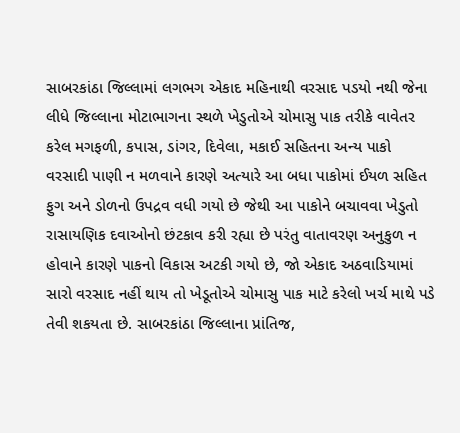સાબરકાંઠા જિલ્લામાં લગભગ એકાદ મહિનાથી વરસાદ પડયો નથી જેના લીધે જિલ્લાના મોટાભાગના સ્થળે ખેડુતોએ ચોમાસુ પાક તરીકે વાવેતર કરેલ મગફળી, કપાસ, ડાંગર, દિવેલા, મકાઈ સહિતના અન્ય પાકો વરસાદી પાણી ન મળવાને કારણે અત્યારે આ બધા પાકોમાં ઈયળ સહિત ફુગ અને ડોળનો ઉપદ્રવ વધી ગયો છે જેથી આ પાકોને બચાવવા ખેડુતો રાસાયણિક દવાઓનો છંટકાવ કરી રહ્યા છે પરંતુ વાતાવરણ અનુકુળ ન હોવાને કારણે પાકનો વિકાસ અટકી ગયો છે, જો એકાદ અઠવાડિયામાં સારો વરસાદ નહીં થાય તો ખેડૂતોએ ચોમાસુ પાક માટે કરેલો ખર્ચ માથે પડે તેવી શકયતા છે. સાબરકાંઠા જિલ્લાના પ્રાંતિજ,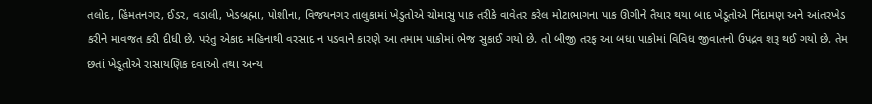તલોદ, હિંમતનગર, ઈડર, વડાલી, ખેડબ્રહ્મા, પોશીના, વિજયનગર તાલુકામાં ખેડુતોએ ચોમાસુ પાક તરીકે વાવેતર કરેલ મોટાભાગના પાક ઊગીને તૈયાર થયા બાદ ખેડૂતોએ નિંદામણ અને આંતરખેડ કરીને માવજત કરી દીધી છે. પરંતુ એકાદ મહિનાથી વરસાદ ન પડવાને કારણે આ તમામ પાકોમાં ભેજ સુકાઈ ગયો છે. તો બીજી તરફ આ બધા પાકોમાં વિવિધ જીવાતનો ઉપદ્રવ શરૂ થઈ ગયો છે. તેમ છતાં ખેડૂતોએ રાસાયણિક દવાઓ તથા અન્ય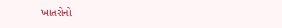ખાતરોનો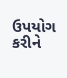ઉપયોગ કરીને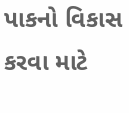પાકનો વિકાસ કરવા માટે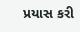પ્રયાસ કરી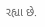રહ્યા છે.